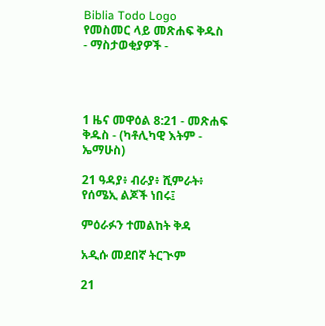Biblia Todo Logo
የመስመር ላይ መጽሐፍ ቅዱስ
- ማስታወቂያዎች -




1 ዜና መዋዕል 8:21 - መጽሐፍ ቅዱስ - (ካቶሊካዊ እትም - ኤማሁስ)

21 ዓዳያ፥ ብራያ፥ ሺምራት፥ የሰሜኢ ልጆች ነበሩ፤

ምዕራፉን ተመልከት ቅዳ

አዲሱ መደበኛ ትርጒም

21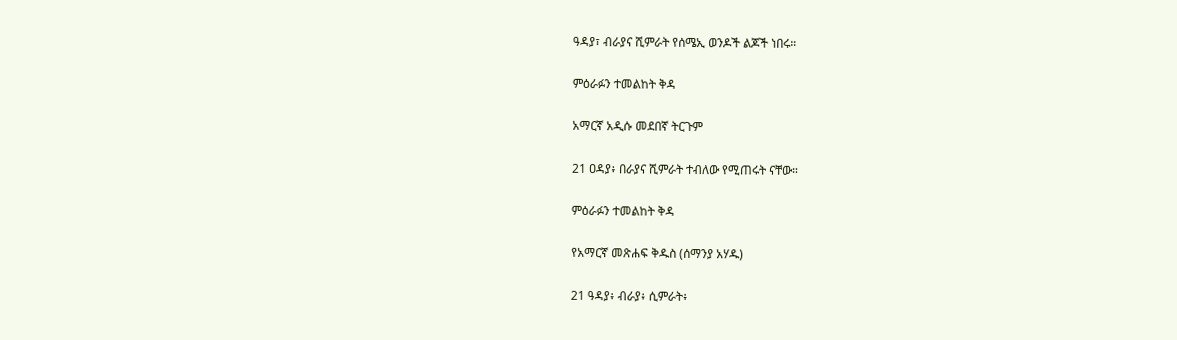ዓዳያ፣ ብራያና ሺምራት የሰሜኢ ወንዶች ልጆች ነበሩ።

ምዕራፉን ተመልከት ቅዳ

አማርኛ አዲሱ መደበኛ ትርጉም

21 ዐዳያ፥ በራያና ሺምራት ተብለው የሚጠሩት ናቸው።

ምዕራፉን ተመልከት ቅዳ

የአማርኛ መጽሐፍ ቅዱስ (ሰማንያ አሃዱ)

21 ዓዳያ፥ ብራያ፥ ሲምራት፥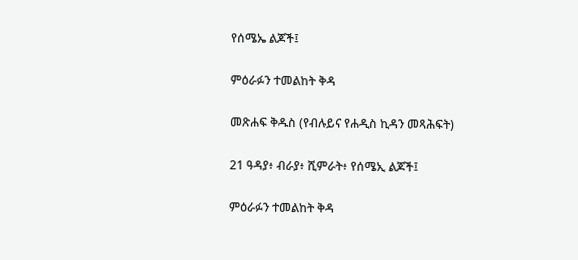የሰሜኤ ልጆች፤

ምዕራፉን ተመልከት ቅዳ

መጽሐፍ ቅዱስ (የብሉይና የሐዲስ ኪዳን መጻሕፍት)

21 ዓዳያ፥ ብራያ፥ ሺምራት፥ የሰሜኢ ልጆች፤

ምዕራፉን ተመልከት ቅዳ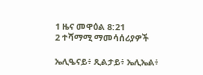1 ዜና መዋዕል 8:21
2 ተሻማሚ ማመሳሰሪያዎች

ኤሊዔናይ፥ ጺልታይ፥ ኤሊኤል፥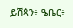ይሽጳን፥ ዔቤር፥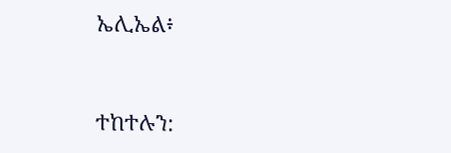ኤሊኤል፥


ተከተሉን: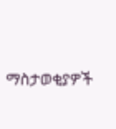ማስታወቂያዎች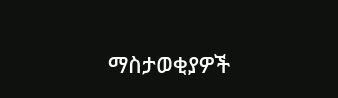ማስታወቂያዎች